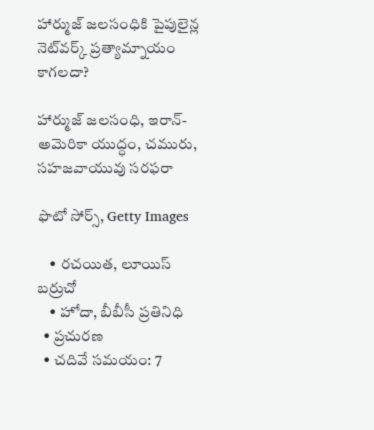హార్ముజ్ జలసంధికి పైపులైన్ల నెట్‌వర్క్ ప్రత్యామ్నాయం కాగలదా?

హార్ముజ్ జలసంధి, ఇరాన్- అమెరికా యుద్ధం, చమురు, సహజవాయువు సరఫరా

ఫొటో సోర్స్, Getty Images

    • రచయిత, లూయిస్ బర్రుచో
    • హోదా, బీబీసీ ప్రతినిధి
  • ప్రచురణ
  • చదివే సమయం: 7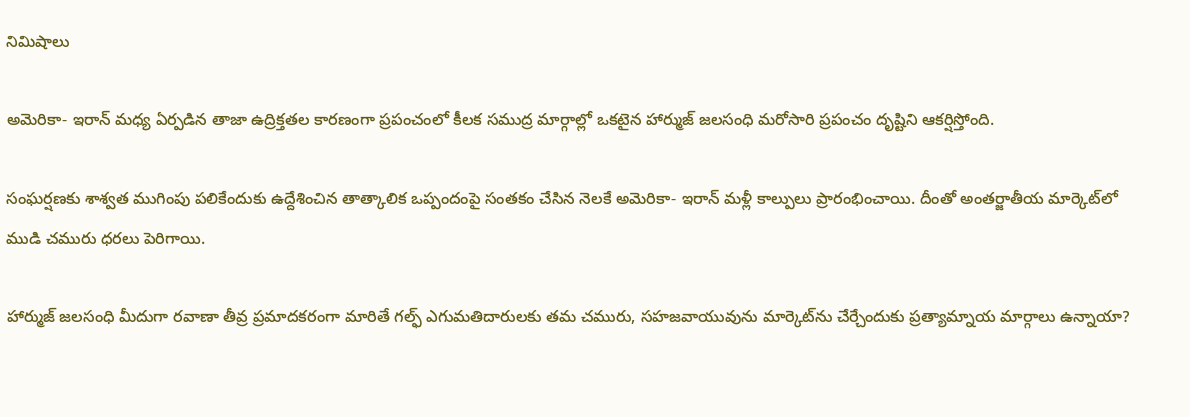నిమిషాలు

అమెరికా- ఇరాన్ మధ్య ఏర్పడిన తాజా ఉద్రిక్తతల కారణంగా ప్రపంచంలో కీలక సముద్ర మార్గాల్లో ఒకటైన హార్ముజ్ జలసంధి మరోసారి ప్రపంచం దృష్టిని ఆకర్షిస్తోంది.

సంఘర్షణకు శాశ్వత ముగింపు పలికేందుకు ఉద్దేశించిన తాత్కాలిక ఒప్పందంపై సంతకం చేసిన నెలకే అమెరికా- ఇరాన్ మళ్లీ కాల్పులు ప్రారంభించాయి. దీంతో అంతర్జాతీయ మార్కెట్‌లో ముడి చమురు ధరలు పెరిగాయి.

హార్ముజ్ జలసంధి మీదుగా రవాణా తీవ్ర ప్రమాదకరంగా మారితే గల్ఫ్ ఎగుమతిదారులకు తమ చమురు, సహజవాయువును మార్కెట్‌ను చేర్చేందుకు ప్రత్యామ్నాయ మార్గాలు ఉన్నాయా?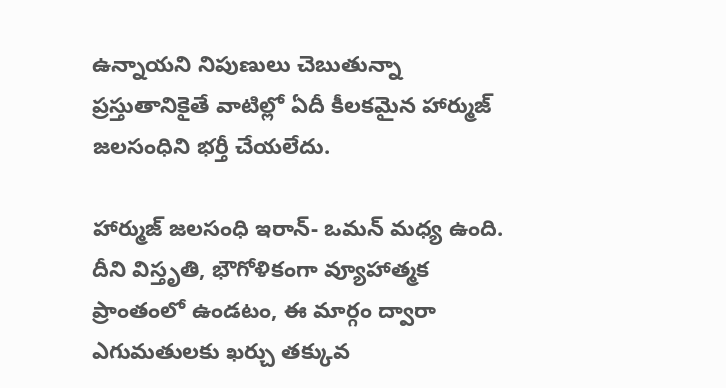ఉన్నాయని నిపుణులు చెబుతున్నా ప్రస్తుతానికైతే వాటిల్లో ఏదీ కీలకమైన హార్ముజ్ జలసంధిని భర్తీ చేయలేదు.

హార్ముజ్ జలసంధి ఇరాన్- ఒమన్ మధ్య ఉంది. దీని విస్తృతి, భౌగోళికంగా వ్యూహాత్మక ప్రాంతంలో ఉండటం, ఈ మార్గం ద్వారా ఎగుమతులకు ఖర్చు తక్కువ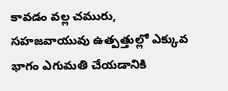కావడం వల్ల చమురు, సహజవాయువు ఉత్పత్తుల్లో ఎక్కువ భాగం ఎగుమతి చేయడానికి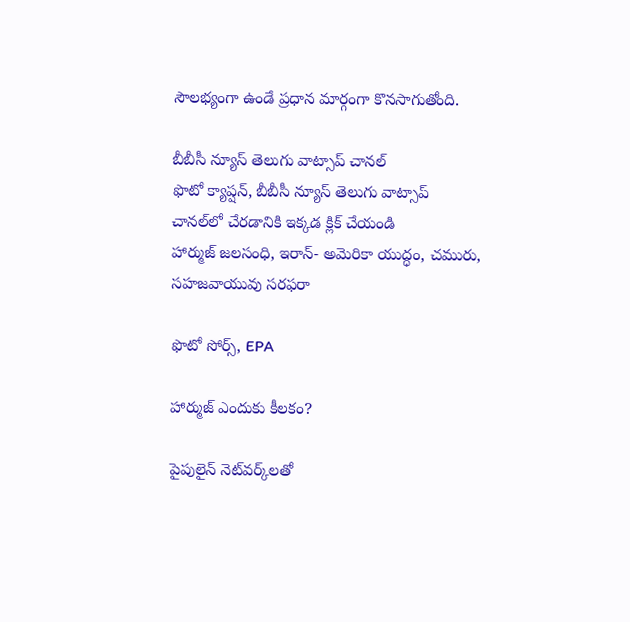సౌలభ్యంగా ఉండే ప్రధాన మార్గంగా కొనసాగుతోంది.

బీబీసీ న్యూస్ తెలుగు వాట్సాప్ చానల్‌
ఫొటో క్యాప్షన్, బీబీసీ న్యూస్ తెలుగు వాట్సాప్ చానల్‌లో చేరడానికి ఇక్కడ క్లిక్ చేయండి
హార్ముజ్ జలసంధి, ఇరాన్- అమెరికా యుద్ధం, చమురు, సహజవాయువు సరఫరా

ఫొటో సోర్స్, EPA

హార్ముజ్ ఎందుకు కీలకం?

పైపులైన్ నెట్‌వర్క్‌లతో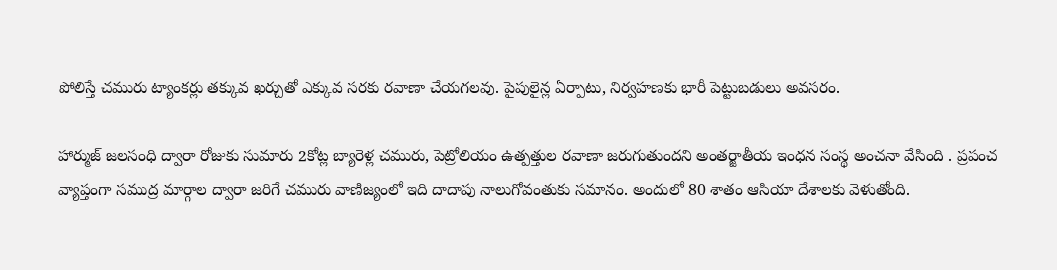పోలిస్తే చమురు ట్యాంకర్లు తక్కువ ఖర్చుతో ఎక్కువ సరకు రవాణా చేయగలవు. పైపులైన్ల ఏర్పాటు, నిర్వహణకు భారీ పెట్టుబడులు అవసరం.

హార్ముజ్ జలసంధి ద్వారా రోజుకు సుమారు 2కోట్ల బ్యారెళ్ల చమురు, పెట్రోలియం ఉత్పత్తుల రవాణా జరుగుతుందని అంతర్జాతీయ ఇంధన సంస్థ అంచనా వేసింది . ప్రపంచ వ్యాప్తంగా సముద్ర మార్గాల ద్వారా జరిగే చమురు వాణిజ్యంలో ఇది దాదాపు నాలుగోవంతుకు సమానం. అందులో 80 శాతం ఆసియా దేశాలకు వెళుతోంది.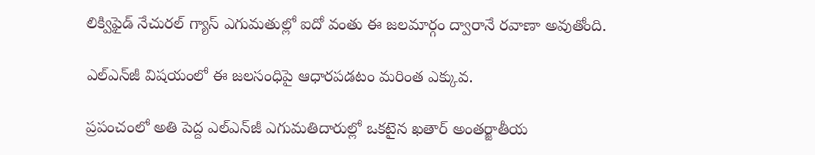లిక్విఫైడ్ నేచురల్ గ్యాస్ ఎగుమతుల్లో ఐదో వంతు ఈ జలమార్గం ద్వారానే రవాణా అవుతోంది.

ఎల్ఎన్‌జీ విషయంలో ఈ జలసంధిపై ఆధారపడటం మరింత ఎక్కువ.

ప్రపంచంలో అతి పెద్ద ఎల్ఎన్‌జీ ఎగుమతిదారుల్లో ఒకటైన ఖతార్ అంతర్జాతీయ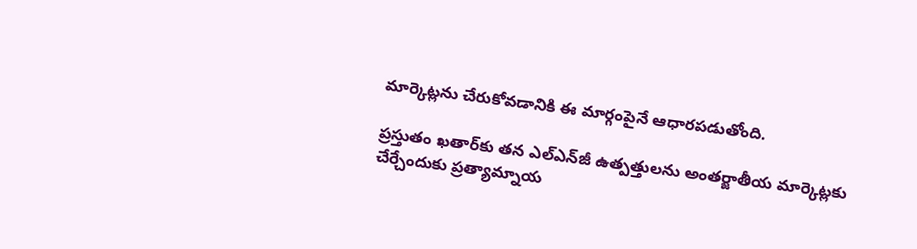మార్కెట్లను చేరుకోవడానికి ఈ మార్గంపైనే ఆధారపడుతోంది.

ప్రస్తుతం ఖతార్‌కు తన ఎల్ఎన్‌జీ ఉత్పత్తులను అంతర్జాతీయ మార్కెట్లకు చేర్చేందుకు ప్రత్యామ్నాయ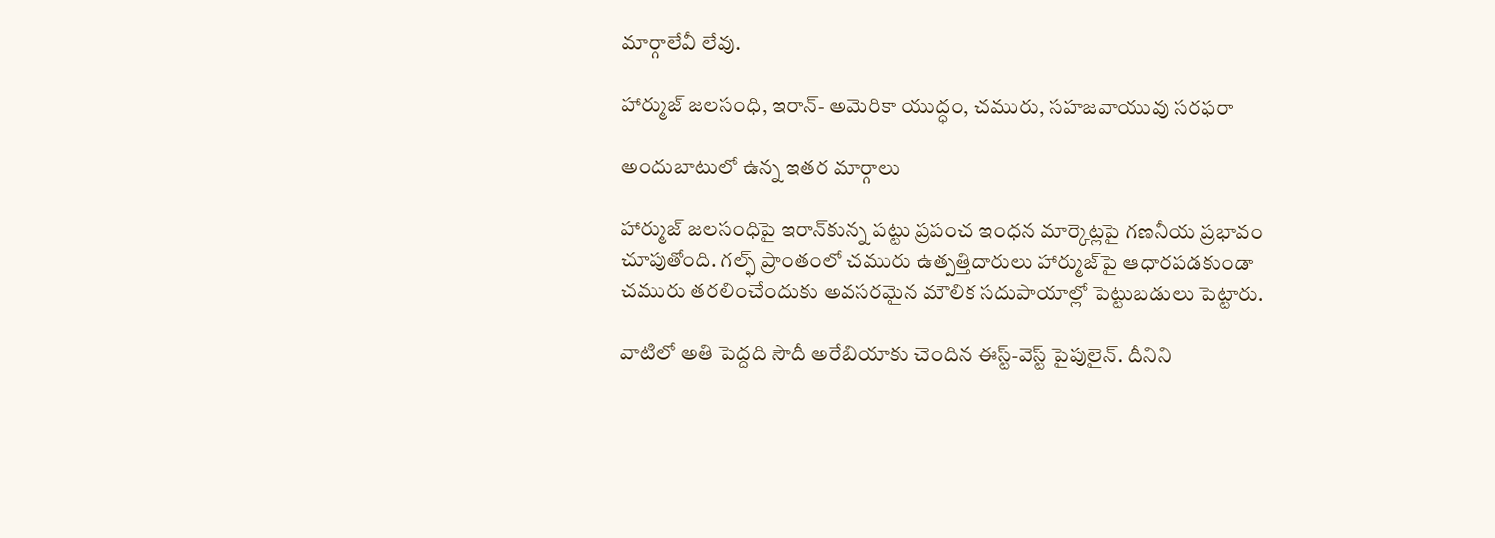మార్గాలేవీ లేవు.

హార్ముజ్ జలసంధి, ఇరాన్- అమెరికా యుద్ధం, చమురు, సహజవాయువు సరఫరా

అందుబాటులో ఉన్న ఇతర మార్గాలు

హార్ముజ్ జలసంధిపై ఇరాన్‌కున్న పట్టు ప్రపంచ ఇంధన మార్కెట్లపై గణనీయ ప్రభావం చూపుతోంది. గల్ఫ్ ప్రాంతంలో చమురు ఉత్పత్తిదారులు హార్ముజ్‌పై ఆధారపడకుండా చమురు తరలించేందుకు అవసరమైన మౌలిక సదుపాయాల్లో పెట్టుబడులు పెట్టారు.

వాటిలో అతి పెద్దది సౌదీ అరేబియాకు చెందిన ఈస్ట్-వెస్ట్ పైపులైన్. దీనిని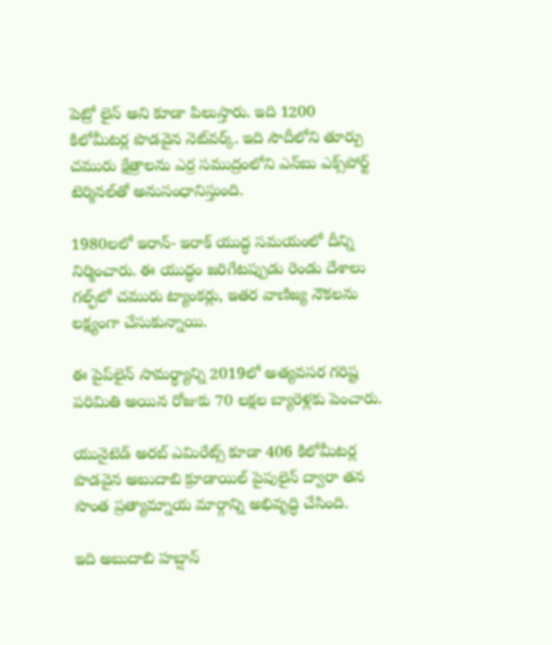పెట్రో లైన్ అని కూడా పిలుస్తారు. ఇది 1200 కిలోమీటర్ల పొడవైన నెట్‌వర్క్. ఇది సౌదీలోని తూర్పు చమురు క్షేత్రాలను ఎర్ర సముద్రంలోని ఎన్‌బు ఎక్స్‌పోర్ట్ టెర్మినల్‌తో అనుసంధానిస్తుంది.

1980లలో ఇరాన్- ఇరాక్ యుద్ధ సమయంలో దీన్ని నిర్మించారు. ఈ యుద్ధం జరిగేటప్పుడు రెండు దేశాలు గల్ఫ్‌లో చమురు ట్యాంకర్లు, ఇతర వాణిజ్య నౌకలను లక్ష్యంగా చేసుకున్నాయి.

ఈ పైప్‌లైన్ సామర్థ్యాన్ని 2019లో అత్యవసర గరిష్ట పరిమితి అయిన రోజుకు 70 లక్షల బ్యారెళ్లకు పెంచారు.

యునైటెడ్ అరబ్ ఎమిరేట్స్ కూడా 406 కిలోమీటర్ల పొడవైన అబుదాబి క్రూడాయిల్ పైపులైన్ ద్వారా తన సొంత ప్రత్యామ్నాయ మార్గాన్ని అభివృద్ధి చేసింది.

ఇది అబుదాబి హబ్షాన్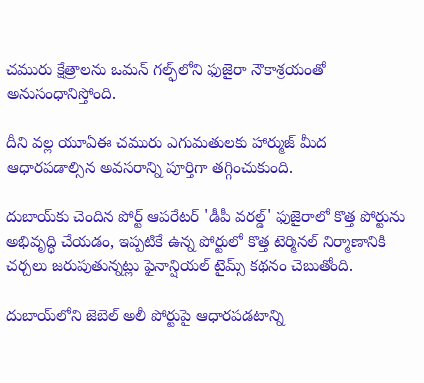చమురు క్షేత్రాలను ఒమన్‌ గల్ఫ్‌లోని ఫుజైరా నౌకాశ్రయంతో అనుసంధానిస్తోంది.

దీని వల్ల యూఏఈ చమురు ఎగుమతులకు హార్ముజ్ మీద ఆధారపడాల్సిన అవసరాన్ని పూర్తిగా తగ్గించుకుంది.

దుబాయ్‌కు చెందిన పోర్ట్ ఆపరేటర్ 'డీపీ వరల్డ్' ఫుజైరాలో కొత్త పోర్టును అభివృద్ధి చేయడం, ఇప్పటికే ఉన్న పోర్టులో కొత్త టెర్మినల్ నిర్మాణానికి చర్చలు జరుపుతున్నట్లు ఫైనాన్షియల్ టైమ్స్ కథనం చెబుతోంది.

దుబాయ్‌లోని జెబెల్ అలీ పోర్టుపై ఆధారపడటాన్ని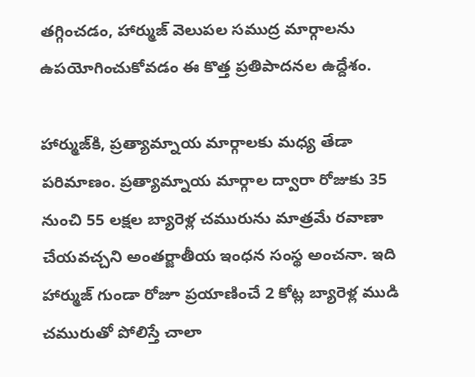తగ్గించడం, హార్ముజ్ వెలుపల సముద్ర మార్గాలను ఉపయోగించుకోవడం ఈ కొత్త ప్రతిపాదనల ఉద్దేశం.

హార్ముజ్‌కి, ప్రత్యామ్నాయ మార్గాలకు మధ్య తేడా పరిమాణం. ప్రత్యామ్నాయ మార్గాల ద్వారా రోజుకు 35 నుంచి 55 లక్షల బ్యారెళ్ల చమురును మాత్రమే రవాణా చేయవచ్చని అంతర్జాతీయ ఇంధన సంస్థ అంచనా. ఇది హార్ముజ్ గుండా రోజూ ప్రయాణించే 2 కోట్ల బ్యారెళ్ల ముడి చమురుతో పోలిస్తే చాలా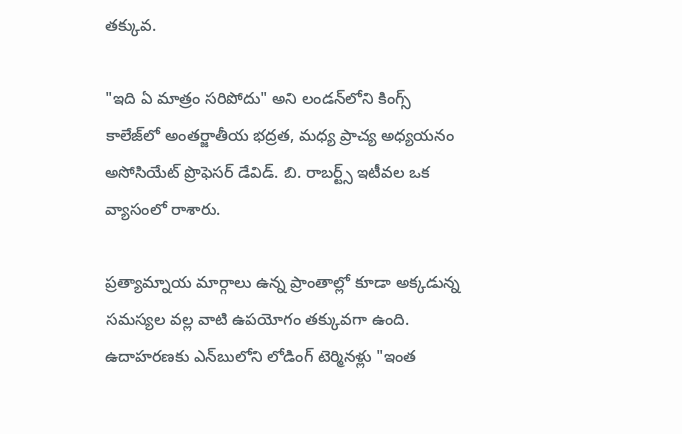తక్కువ.

"ఇది ఏ మాత్రం సరిపోదు" అని లండన్‌లోని కింగ్స్ కాలేజ్‌లో అంతర్జాతీయ భద్రత, మధ్య ప్రాచ్య అధ్యయనం అసోసియేట్ ప్రొఫెసర్ డేవిడ్. బి. రాబర్ట్స్ ఇటీవల ఒక వ్యాసంలో రాశారు.

ప్రత్యామ్నాయ మార్గాలు ఉన్న ప్రాంతాల్లో కూడా అక్కడున్న సమస్యల వల్ల వాటి ఉపయోగం తక్కువగా ఉంది. ఉదాహరణకు ఎన్‌బులోని లోడింగ్ టెర్మినళ్లు "ఇంత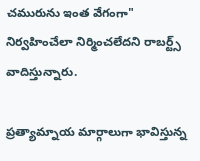చమురును ఇంత వేగంగా" నిర్వహించేలా నిర్మించలేదని రాబర్ట్స్ వాదిస్తున్నారు.

ప్రత్యామ్నాయ మార్గాలుగా భావిస్తున్న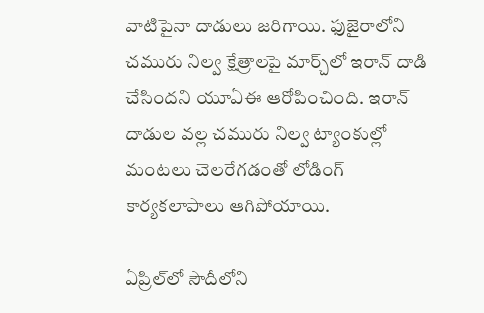వాటిపైనా దాడులు జరిగాయి. ఫుజైరాలోని చమురు నిల్వ క్షేత్రాలపై మార్చ్‌లో ఇరాన్ దాడి చేసిందని యూఏఈ ఆరోపించింది. ఇరాన్ దాడుల వల్ల చమురు నిల్వ ట్యాంకుల్లో మంటలు చెలరేగడంతో లోడింగ్ కార్యకలాపాలు ఆగిపోయాయి.

ఏప్రిల్‌లో సౌదీలోని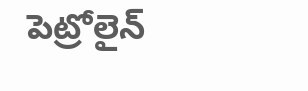పెట్రోలైన్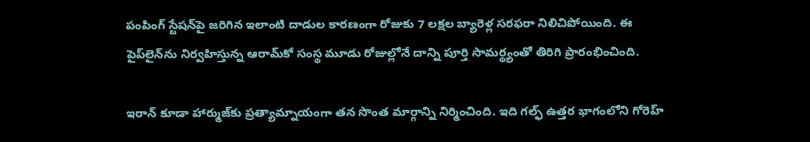పంపింగ్ స్టేషన్‌పై జరిగిన ఇలాంటి దాడుల కారణంగా రోజుకు 7 లక్షల బ్యారెళ్ల సరఫరా నిలిచిపోయింది. ఈ పైప్‌లైన్‌ను నిర్వహిస్తున్న ఆరామ్‌కో సంస్థ మూడు రోజుల్లోనే దాన్ని పూర్తి సామర్థ్యంతో తిరిగి ప్రారంభించింది.

ఇరాన్‌ కూడా హార్ముజ్‌కు ప్రత్యామ్నాయంగా తన సొంత మార్గాన్ని నిర్మించింది. ఇది గల్ఫ్‌ ఉత్తర భాగంలోని గోరెహ్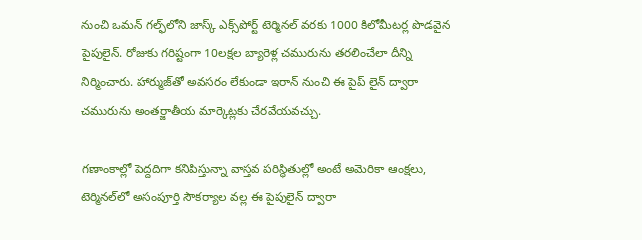నుంచి ఒమన్‌ గల్ఫ్‌లోని జాస్క్ ఎక్స్‌పోర్ట్ టెర్మినల్ వరకు 1000 కిలోమీటర్ల పొడవైన పైపులైన్. రోజుకు గరిష్టంగా 10లక్షల బ్యారెళ్ల చమురును తరలించేలా దీన్ని నిర్మించారు. హార్ముజ్‌తో అవసరం లేకుండా ఇరాన్ నుంచి ఈ పైప్ లైన్ ద్వారా చమురును అంతర్జాతీయ మార్కెట్లకు చేరవేయవచ్చు.

గణాంకాల్లో పెద్దదిగా కనిపిస్తున్నా వాస్తవ పరిస్థితుల్లో అంటే అమెరికా ఆంక్షలు, టెర్మినల్‌లో అసంపూర్తి సౌకర్యాల వల్ల ఈ పైపులైన్ ద్వారా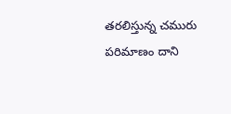తరలిస్తున్న చమురు పరిమాణం దాని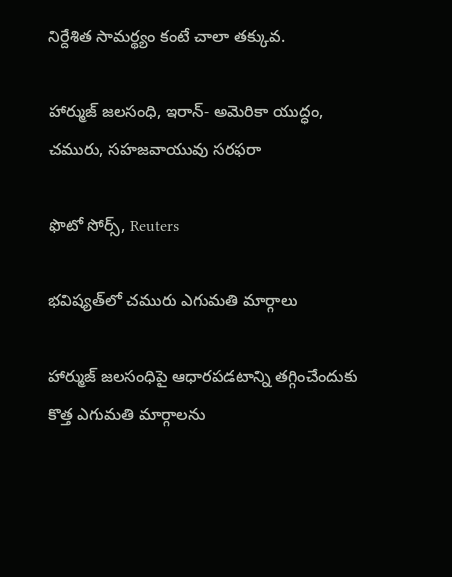నిర్దేశిత సామర్థ్యం కంటే చాలా తక్కువ.

హార్ముజ్ జలసంధి, ఇరాన్- అమెరికా యుద్ధం, చమురు, సహజవాయువు సరఫరా

ఫొటో సోర్స్, Reuters

భవిష్యత్‌లో చమురు ఎగుమతి మార్గాలు

హార్ముజ్‌ జలసంధిపై ఆధారపడటాన్ని తగ్గించేందుకు కొత్త ఎగుమతి మార్గాలను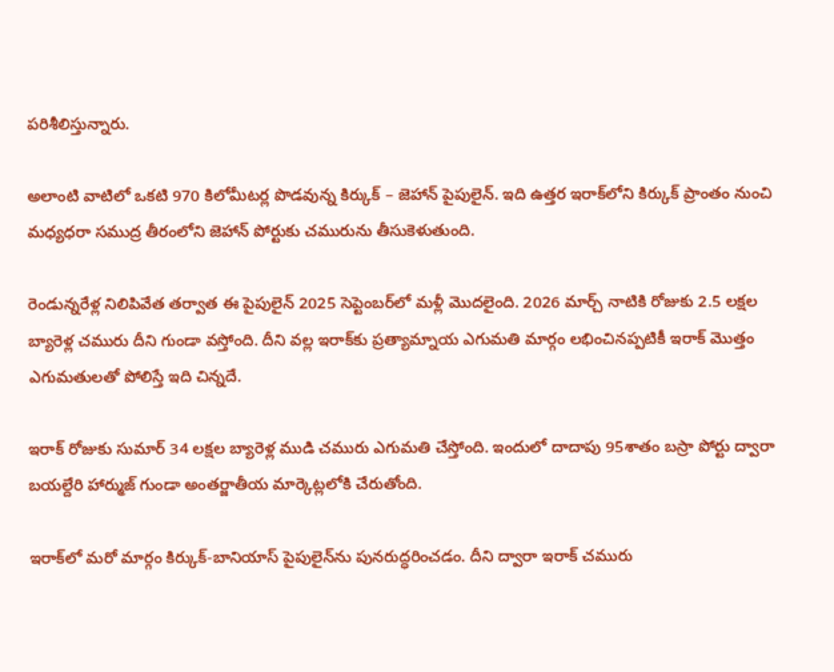పరిశీలిస్తున్నారు.

అలాంటి వాటిలో ఒకటి 970 కిలోమీటర్ల పొడవున్న కిర్కుక్ – జెహాన్ పైపులైన్. ఇది ఉత్తర ఇరాక్‌లోని కిర్కుక్ ప్రాంతం నుంచి మధ్యధరా సముద్ర తీరంలోని జెహాన్ పోర్టుకు చమురును తీసుకెళుతుంది.

రెండున్నరేళ్ల నిలిపివేత తర్వాత ఈ పైపులైన్ 2025 సెప్టెంబర్‌లో మళ్లీ మొదలైంది. 2026 మార్చ్ నాటికి రోజుకు 2.5 లక్షల బ్యారెళ్ల చమురు దీని గుండా వస్తోంది. దీని వల్ల ఇరాక్‌కు ప్రత్యామ్నాయ ఎగుమతి మార్గం లభించినప్పటికీ ఇరాక్ మొత్తం ఎగుమతులతో పోలిస్తే ఇది చిన్నదే.

ఇరాక్ రోజుకు సుమార్ 34 లక్షల బ్యారెళ్ల ముడి చమురు ఎగుమతి చేస్తోంది. ఇందులో దాదాపు 95శాతం బస్రా పోర్టు ద్వారా బయల్దేరి హార్ముజ్ గుండా అంతర్జాతీయ మార్కెట్లలోకి చేరుతోంది.

ఇరాక్‌లో మరో మార్గం కిర్కుక్-బానియాస్ పైపులైన్‌ను పునరుద్ధరించడం. దీని ద్వారా ఇరాక్ చమురు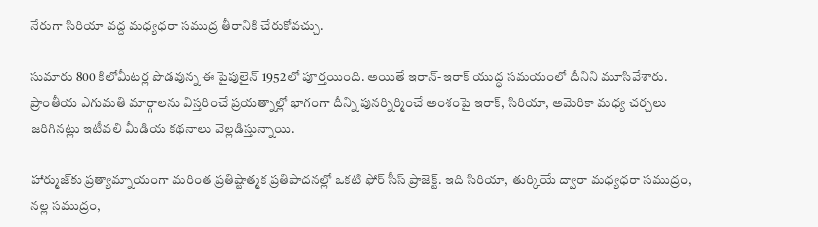నేరుగా సిరియా వద్ద మధ్యధరా సముద్ర తీరానికి చేరుకోవచ్చు.

సుమారు 800 కిలోమీటర్ల పొడవున్న ఈ పైపులైన్ 1952లో పూర్తయింది. అయితే ఇరాన్-ఇరాక్ యుద్ధ సమయంలో దీనిని మూసివేశారు. ప్రాంతీయ ఎగుమతి మార్గాలను విస్తరించే ప్రయత్నాల్లో భాగంగా దీన్ని పునర్నిర్మించే అంశంపై ఇరాక్, సిరియా, అమెరికా మధ్య చర్చలు జరిగినట్లు ఇటీవలి మీడియ కథనాలు వెల్లడిస్తున్నాయి.

హార్ముజ్‌కు ప్రత్యామ్నాయంగా మరింత ప్రతిష్టాత్మక ప్రతిపాదనల్లో ఒకటి ఫోర్ సీస్ ప్రాజెక్ట్. ఇది సిరియా, తుర్కియే ద్వారా మధ్యధరా సముద్రం, నల్ల సముద్రం,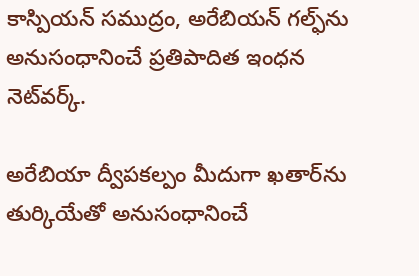కాస్పియన్ సముద్రం, అరేబియన్ గల్ఫ్‌ను అనుసంధానించే ప్రతిపాదిత ఇంధన నెట్‌వర్క్.

అరేబియా ద్వీపకల్పం మీదుగా ఖతార్‌ను తుర్కియేతో అనుసంధానించే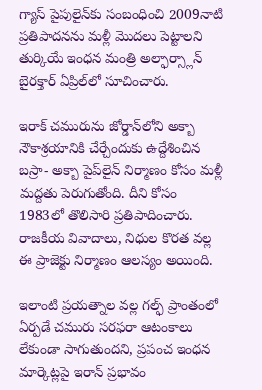గ్యాస్‌ పైపులైన్‌కు సంబంధించి 2009నాటి ప్రతిపాదనను మళ్లీ మొదలు పెట్టాలని తుర్కియే ఇంధన మంత్రి అల్ఫార్స్లాన్ బైరక్తార్ ఏప్రిల్‌లో సూచించారు.

ఇరాక్ చమురును జోర్డాన్‌లోని అక్బా నౌకాశ్రయానికి చేర్చేందుకు ఉద్దేశించిన బస్రా- అక్బా పైప్‌లైన్‌ నిర్మాణం కోసం మళ్లీ మద్దతు పెరుగుతోంది. దీని కోసం 1983లో తొలిసారి ప్రతిపాదించారు. రాజకీయ వివాదాలు, నిధుల కొరత వల్ల ఈ ప్రాజెక్టు నిర్మాణం ఆలస్యం అయింది.

ఇలాంటి ప్రయత్నాల వల్ల గల్ఫ్ ప్రాంతంలో ఏర్పడే చమురు సరఫరా ఆటంకాలు లేకుండా సాగుతుందని, ప్రపంచ ఇంధన మార్కెట్లపై ఇరాన్ ప్రభావం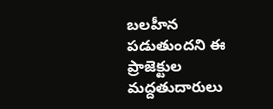బలహీన పడుతుందని ఈ ప్రాజెక్టుల మద్దతుదారులు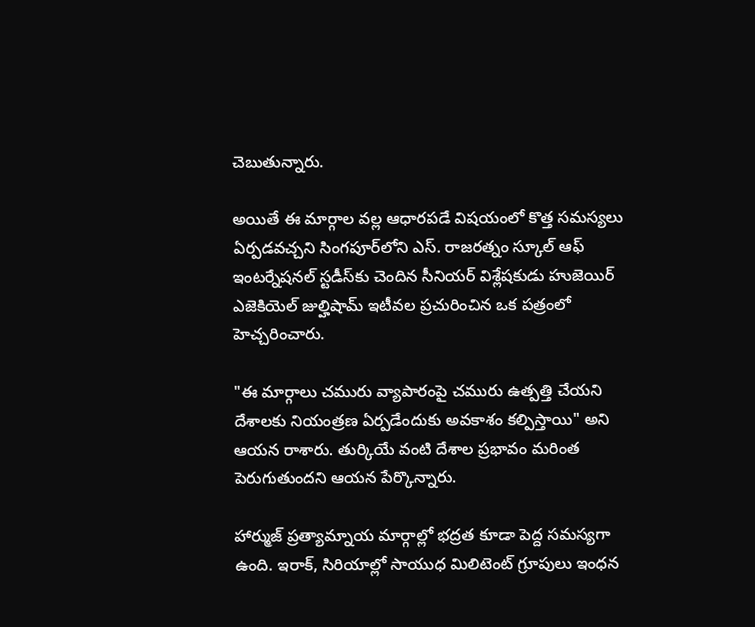చెబుతున్నారు.

అయితే ఈ మార్గాల వల్ల ఆధారపడే విషయంలో కొత్త సమస్యలు ఏర్పడవచ్చని సింగపూర్‌లోని ఎస్. రాజరత్నం స్కూల్ ఆఫ్ ఇంటర్నేషనల్ స్టడీస్‌కు చెందిన సీనియర్ విశ్లేషకుడు హుజెయిర్ ఎజెకియెల్ జుల్హిషామ్ ఇటీవల ప్రచురించిన ఒక పత్రంలో హెచ్చరించారు.

"ఈ మార్గాలు చమురు వ్యాపారంపై చమురు ఉత్పత్తి చేయని దేశాలకు నియంత్రణ ఏర్పడేందుకు అవకాశం కల్పిస్తాయి" అని ఆయన రాశారు. తుర్కియే వంటి దేశాల ప్రభావం మరింత పెరుగుతుందని ఆయన పేర్కొన్నారు.

హార్ముజ్ ప్రత్యామ్నాయ మార్గాల్లో భద్రత కూడా పెద్ద సమస్యగా ఉంది. ఇరాక్, సిరియాల్లో సాయుధ మిలిటెంట్ గ్రూపులు ఇంధన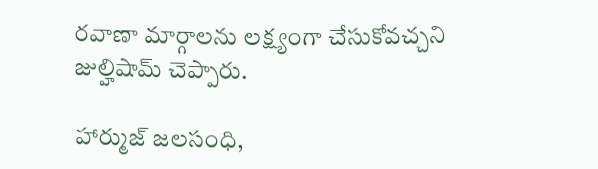రవాణా మార్గాలను లక్ష్యంగా చేసుకోవచ్చని జుల్హిషామ్ చెప్పారు.

హార్ముజ్ జలసంధి,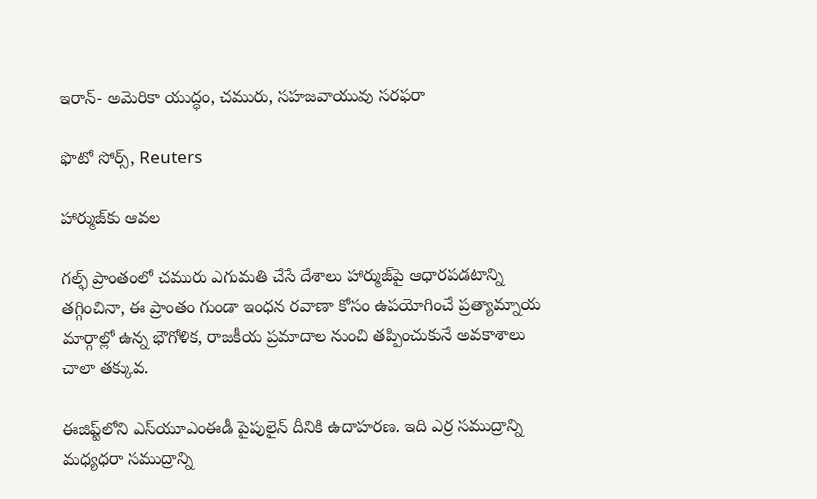ఇరాన్- అమెరికా యుద్ధం, చమురు, సహజవాయువు సరఫరా

ఫొటో సోర్స్, Reuters

హార్ముజ్‌కు ఆవల

గల్ఫ్‌ ప్రాంతంలో చమురు ఎగుమతి చేసే దేశాలు హార్ముజ్‌పై ఆధారపడటాన్ని తగ్గించినా, ఈ ప్రాంతం గుండా ఇంధన రవాణా కోసం ఉపయోగించే ప్రత్యామ్నాయ మార్గాల్లో ఉన్న భౌగోళిక, రాజకీయ ప్రమాదాల నుంచి తప్పించుకునే అవకాశాలు చాలా తక్కువ.

ఈజిప్ట్‌లోని ఎస్‌యూఎంఈడీ పైపులైన్ దీనికి ఉదాహరణ. ఇది ఎర్ర సముద్రాన్ని మధ్యధరా సముద్రాన్ని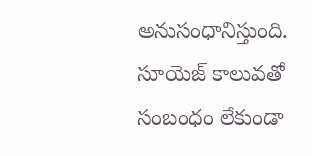అనుసంధానిస్తుంది. సూయెజ్ కాలువతో సంబంధం లేకుండా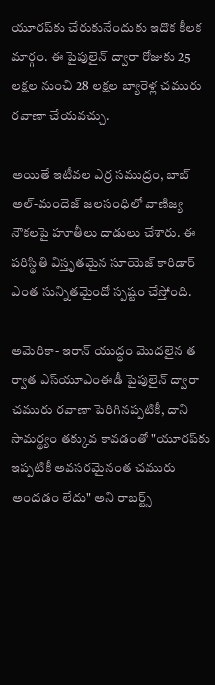యూరప్‌కు చేరుకునేందుకు ఇదొక కీలక మార్గం. ఈ పైపులైన్ ద్వారా రోజుకు 25 లక్షల నుంచి 28 లక్షల బ్యారెళ్ల చమురు రవాణా చేయవచ్చు.

అయితే ఇటీవల ఎర్ర సముద్రం, బాబ్ అల్-మందెజ్ జలసంధిలో వాణిజ్య నౌకలపై హూతీలు దాడులు చేశారు. ఈ పరిస్థితి విస్తృతమైన సూయెజ్ కారిడార్ ఎంత సున్నితమైందో స్పష్టం చేస్తోంది.

అమెరికా- ఇరాన్ యుద్ధం మొదలైన త ర్వాత ఎస్‌యూఎంఈడీ పైపులైన్ ద్వారా చమురు రవాణా పెరిగినప్పటికీ, దాని సామర్థ్యం తక్కువ కావడంతో "యూరప్‌కు ఇప్పటికీ అవసరమైనంత చమురు అందడం లేదు" అని రాబర్ట్స్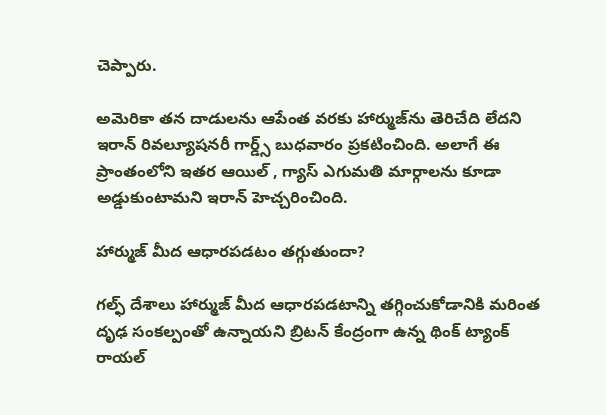చెప్పారు.

అమెరికా తన దాడులను ఆపేంత వరకు హార్ముజ్‌ను తెరిచేది లేదని ఇరాన్ రివల్యూషనరీ గార్డ్స్ బుధవారం ప్రకటించింది. అలాగే ఈ ప్రాంతంలోని ఇతర ఆయిల్ , గ్యాస్ ఎగుమతి మార్గాలను కూడా అడ్డుకుంటామని ఇరాన్ హెచ్చరించింది.

హార్ముజ్ మీద ఆధారపడటం తగ్గుతుందా?

గల్ఫ్ దేశాలు హార్ముజ్ ‌మీద ఆధారపడటాన్ని తగ్గించుకోడానికి మరింత దృఢ సంకల్పంతో ఉన్నాయని బ్రిటన్ కేంద్రంగా ఉన్న థింక్ ట్యాంక్ రాయల్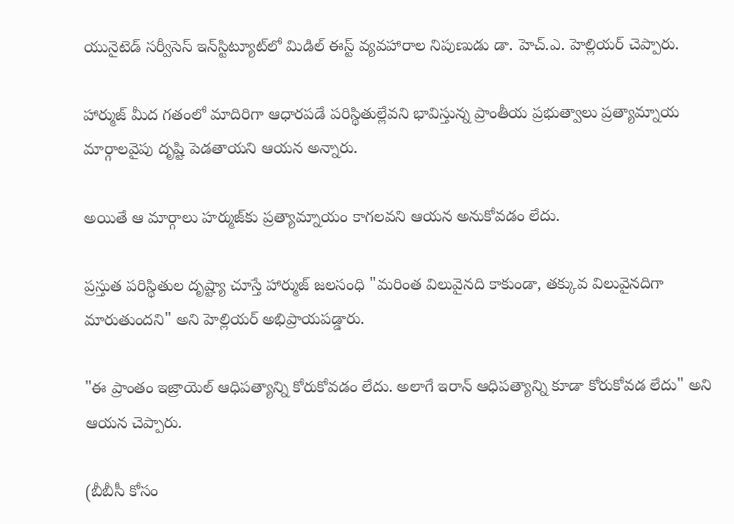యునైటెడ్ సర్వీసెస్ ఇన్‌స్టిట్యూట్‌లో మిడిల్ ఈస్ట్ వ్యవహారాల నిపుణుడు డా. హెచ్.ఎ. హెల్లియర్ చెప్పారు.

హార్ముజ్ మీద గతంలో మాదిరిగా ఆధారపడే పరిస్థితుల్లేవని భావిస్తున్న ప్రాంతీయ ప్రభుత్వాలు ప్రత్యామ్నాయ మార్గాలవైపు దృష్టి పెడతాయని ఆయన అన్నారు.

అయితే ఆ మార్గాలు హర్ముజ్‌కు ప్రత్యామ్నాయం కాగలవని ఆయన అనుకోవడం లేదు.

ప్రస్తుత పరిస్థితుల దృష్ట్యా చూస్తే హార్ముజ్ జలసంధి "మరింత విలువైనది కాకుండా, తక్కువ విలువైనదిగా మారుతుందని" అని హెల్లియర్ అభిప్రాయపడ్డారు.

"ఈ ప్రాంతం ఇజ్రాయెల్ ఆధిపత్యాన్ని కోరుకోవడం లేదు. అలాగే ఇరాన్ ఆధిపత్యాన్ని కూడా కోరుకోవడ లేదు" అని ఆయన చెప్పారు.

(బీబీసీ కోసం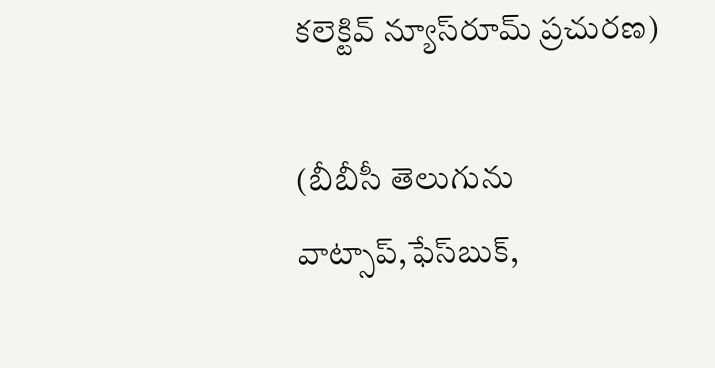కలెక్టివ్ న్యూస్‌రూమ్ ప్రచురణ)

(బీబీసీ తెలుగును వాట్సాప్‌,ఫేస్‌బుక్,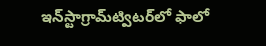ఇన్‌స్టాగ్రామ్‌ట్విటర్‌లో ఫాలో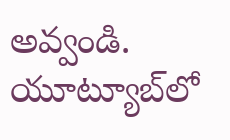అవ్వండి. యూట్యూబ్‌లో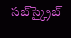సబ్‌స్క్రైబ్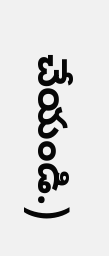చేయండి.)